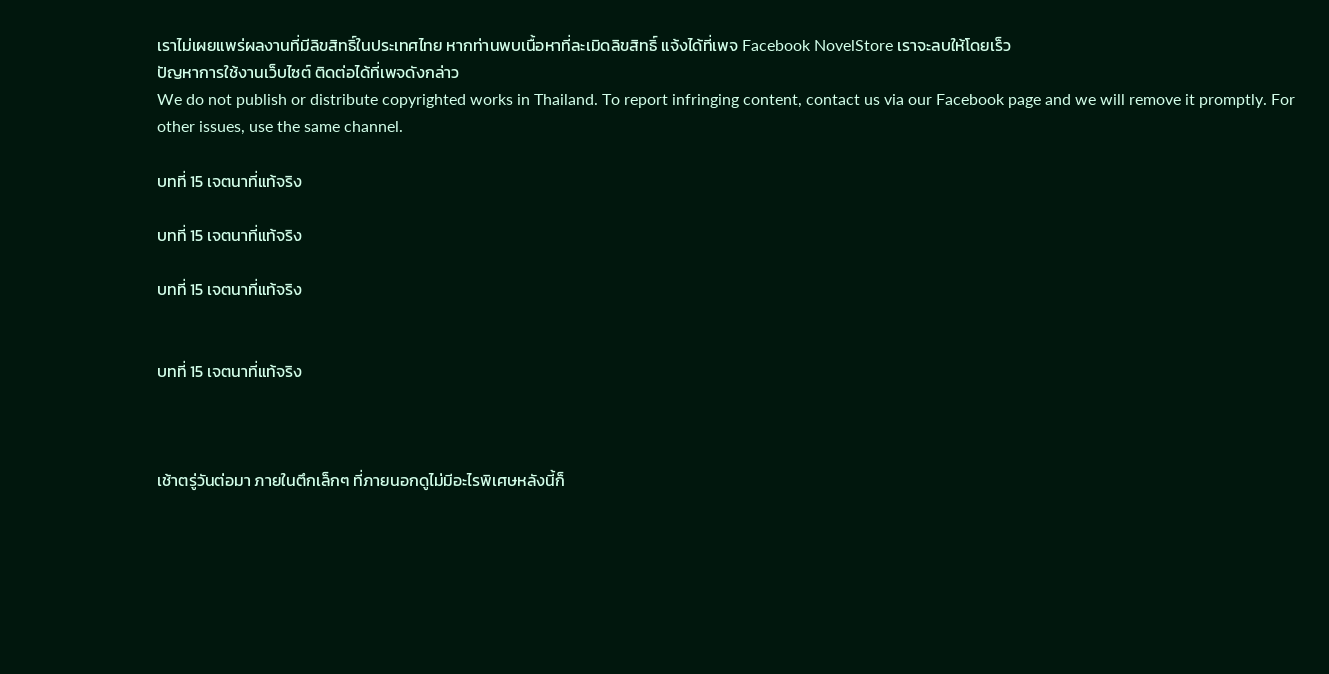เราไม่เผยแพร่ผลงานที่มีลิขสิทธิ์ในประเทศไทย หากท่านพบเนื้อหาที่ละเมิดลิขสิทธิ์ แจ้งได้ที่เพจ Facebook NovelStore เราจะลบให้โดยเร็ว
ปัญหาการใช้งานเว็บไซต์ ติดต่อได้ที่เพจดังกล่าว
We do not publish or distribute copyrighted works in Thailand. To report infringing content, contact us via our Facebook page and we will remove it promptly. For other issues, use the same channel.

บทที่ 15 เจตนาที่แท้จริง

บทที่ 15 เจตนาที่แท้จริง

บทที่ 15 เจตนาที่แท้จริง


บทที่ 15 เจตนาที่แท้จริง



เช้าตรู่วันต่อมา ภายในตึกเล็กๆ ที่ภายนอกดูไม่มีอะไรพิเศษหลังนี้ก็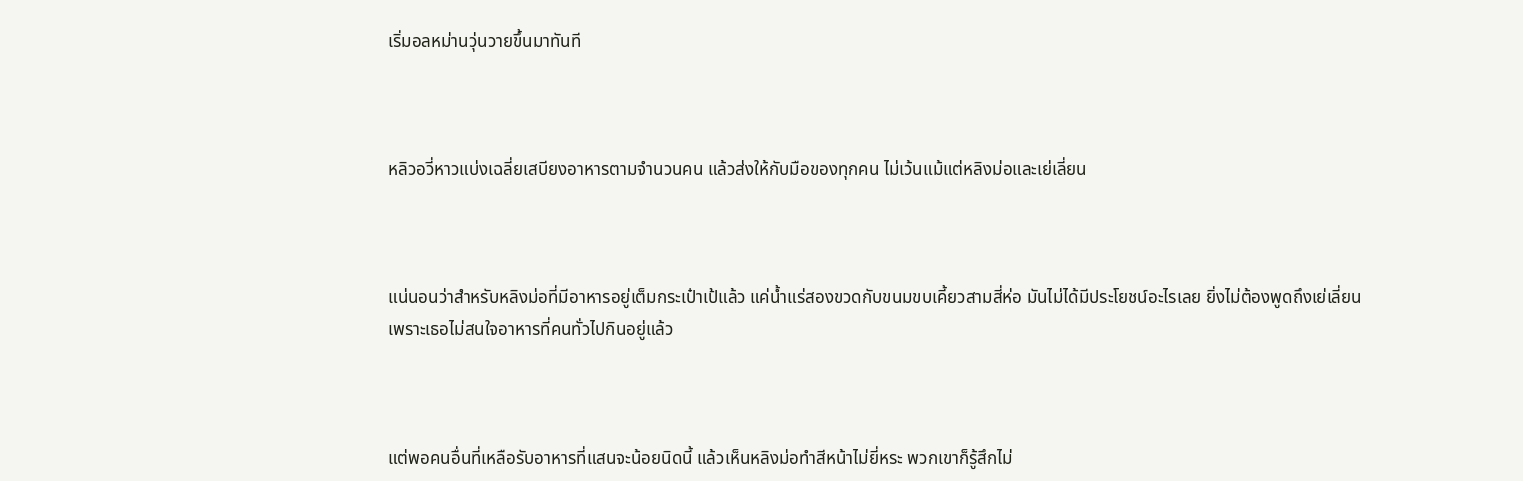เริ่มอลหม่านวุ่นวายขึ้นมาทันที



หลิวอวี่หาวแบ่งเฉลี่ยเสบียงอาหารตามจำนวนคน แล้วส่งให้กับมือของทุกคน ไม่เว้นแม้แต่หลิงม่อและเย่เลี่ยน



แน่นอนว่าสำหรับหลิงม่อที่มีอาหารอยู่เต็มกระเป๋าเป้แล้ว แค่น้ำแร่สองขวดกับขนมขบเคี้ยวสามสี่ห่อ มันไม่ได้มีประโยชน์อะไรเลย ยิ่งไม่ต้องพูดถึงเย่เลี่ยน เพราะเธอไม่สนใจอาหารที่คนทั่วไปกินอยู่แล้ว



แต่พอคนอื่นที่เหลือรับอาหารที่แสนจะน้อยนิดนี้ แล้วเห็นหลิงม่อทำสีหน้าไม่ยี่หระ พวกเขาก็รู้สึกไม่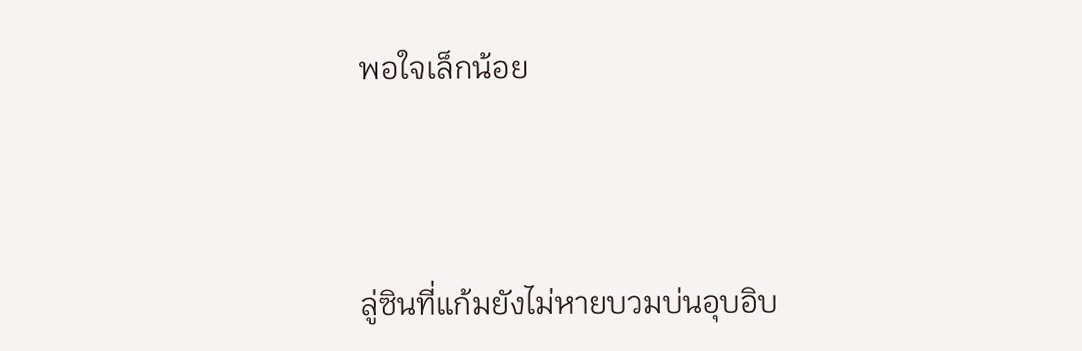พอใจเล็กน้อย



ลู่ซินที่แก้มยังไม่หายบวมบ่นอุบอิบ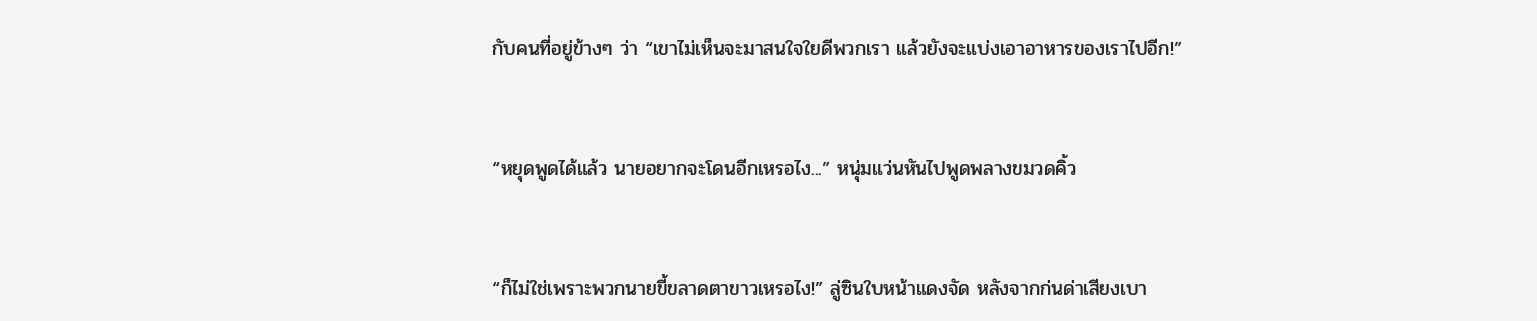กับคนที่อยู่ข้างๆ ว่า “เขาไม่เห็นจะมาสนใจใยดีพวกเรา แล้วยังจะแบ่งเอาอาหารของเราไปอีก!”



“หยุดพูดได้แล้ว นายอยากจะโดนอีกเหรอไง...” หนุ่มแว่นหันไปพูดพลางขมวดคิ้ว



“ก็ไม่ใช่เพราะพวกนายขี้ขลาดตาขาวเหรอไง!” ลู่ซินใบหน้าแดงจัด หลังจากก่นด่าเสียงเบา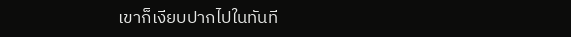เขาก็เงียบปากไปในทันที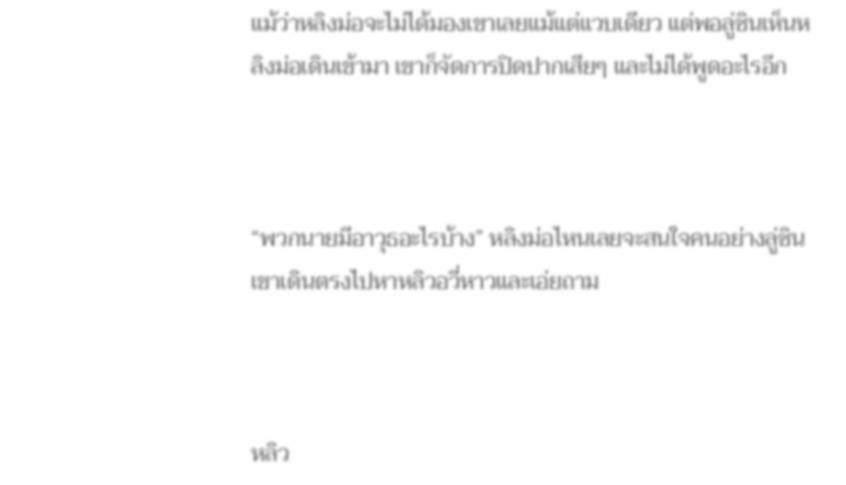แม้ว่าหลิงม่อจะไม่ได้มองเขาเลยแม้แต่แวบเดียว แต่พอลู่ซินเห็นหลิงม่อเดินเข้ามา เขาก็จัดการปิดปากเสียๆ และไม่ได้พูดอะไรอีก



“พวกนายมีอาวุธอะไรบ้าง” หลิงม่อไหนเลยจะสนใจคนอย่างลู่ซิน เขาเดินตรงไปหาหลิวอวี่หาวและเอ่ยถาม



หลิว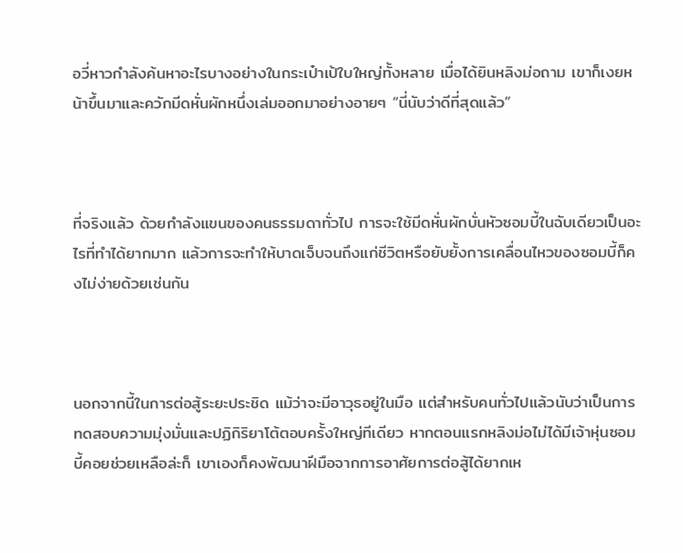อวี่หาวกำลังค้นหาอะไรบางอย่างในกระเป๋าเป้ใบใหญ่ทั้งหลาย เมื่อได้ยินหลิงม่อถาม เขาก็เงยหน้าขึ้นมาและควักมีดหั่นผักหนึ่งเล่มออกมาอย่างอายๆ “นี่นับว่าดีที่สุดแล้ว”



ที่จริงแล้ว ด้วยกำลังแขนของคนธรรมดาทั่วไป การจะใช้มีดหั่นผักบั่นหัวซอมบี้ในฉับเดียวเป็นอะไรที่ทำได้ยากมาก แล้วการจะทำให้บาดเจ็บจนถึงแก่ชีวิตหรือยับยั้งการเคลื่อนไหวของซอมบี้ก็คงไม่ง่ายด้วยเช่นกัน



นอกจากนี้ในการต่อสู้ระยะประชิด แม้ว่าจะมีอาวุธอยู่ในมือ แต่สำหรับคนทั่วไปแล้วนับว่าเป็นการทดสอบความมุ่งมั่นและปฏิกิริยาโต้ตอบครั้งใหญ่ทีเดียว หากตอนแรกหลิงม่อไม่ได้มีเจ้าหุ่นซอมบี้คอยช่วยเหลือล่ะก็ เขาเองก็คงพัฒนาฝีมือจากการอาศัยการต่อสู้ได้ยากเห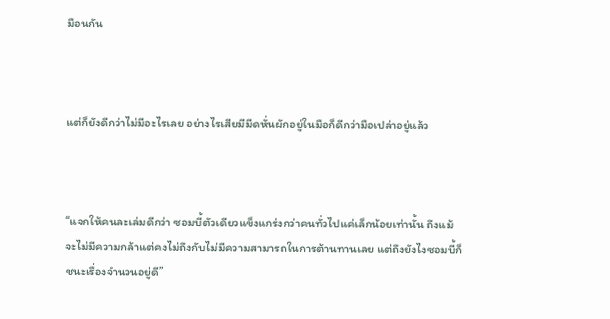มือนกัน



แต่ก็ยังดีกว่าไม่มีอะไรเลย อย่างไรเสียมีมีดหั่นผักอยู่ในมือก็ดีกว่ามือเปล่าอยู่แล้ว



“แจกให้คนละเล่มดีกว่า ซอมบี้ตัวเดียวแข็งแกร่งกว่าคนทั่วไปแค่เล็กน้อยเท่านั้น ถึงแม้จะไม่มีความกล้าแต่คงไม่ถึงกับไม่มีความสามารถในการต้านทานเลย แต่ถึงยังไงซอมบี้ก็ชนะเรื่องจำนวนอยู่ดี”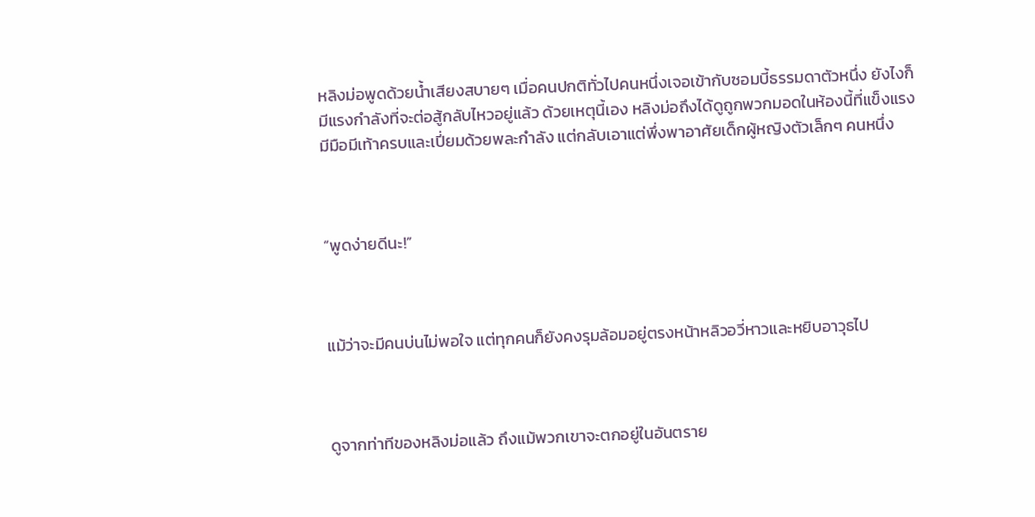หลิงม่อพูดด้วยน้ำเสียงสบายๆ เมื่อคนปกติทั่วไปคนหนึ่งเจอเข้ากับซอมบี้ธรรมดาตัวหนึ่ง ยังไงก็มีแรงกำลังที่จะต่อสู้กลับไหวอยู่แล้ว ด้วยเหตุนี้เอง หลิงม่อถึงได้ดูถูกพวกมอดในห้องนี้ที่แข็งแรง มีมือมีเท้าครบและเปี่ยมด้วยพละกำลัง แต่กลับเอาแต่พึ่งพาอาศัยเด็กผู้หญิงตัวเล็กๆ คนหนึ่ง



“พูดง่ายดีนะ!”



แม้ว่าจะมีคนบ่นไม่พอใจ แต่ทุกคนก็ยังคงรุมล้อมอยู่ตรงหน้าหลิวอวี่หาวและหยิบอาวุธไป



ดูจากท่าทีของหลิงม่อแล้ว ถึงแม้พวกเขาจะตกอยู่ในอันตราย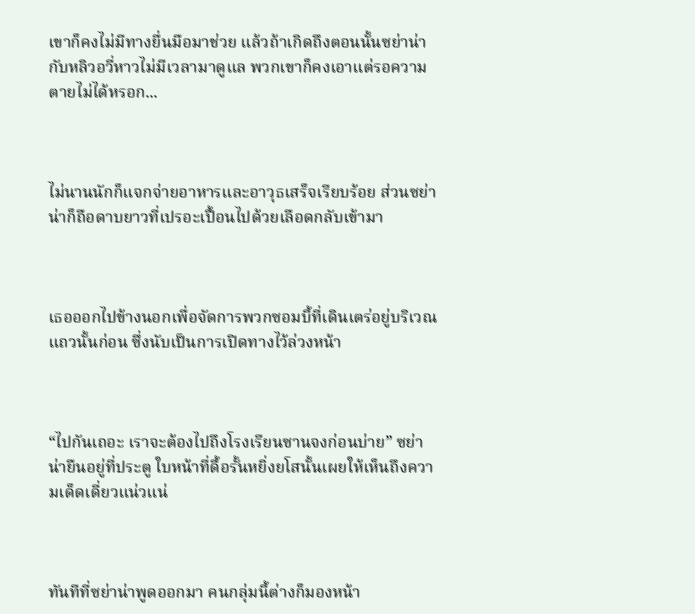เขาก็คงไม่มีทางยื่นมือมาช่วย แล้วถ้าเกิดถึงตอนนั้นซย่าน่ากับหลิวอวี่หาวไม่มีเวลามาดูแล พวกเขาก็คงเอาแต่รอความตายไม่ได้หรอก...



ไม่นานนักก็แจกจ่ายอาหารและอาวุธเสร็จเรียบร้อย ส่วนซย่าน่าก็ถือดาบยาวที่เปรอะเปื้อนไปด้วยเลือดกลับเข้ามา



เธอออกไปข้างนอกเพื่อจัดการพวกซอมบี้ที่เดินเตร่อยู่บริเวณแถวนั้นก่อน ซึ่งนับเป็นการเปิดทางไว้ล่วงหน้า



“ไปกันเถอะ เราจะต้องไปถึงโรงเรียนซานจงก่อนบ่าย” ซย่าน่ายืนอยู่ที่ประตู ใบหน้าที่ดื้อรั้นหยิ่งยโสนั้นเผยให้เห็นถึงความเด็ดเดี่ยวแน่วแน่



ทันทีที่ซย่าน่าพูดออกมา คนกลุ่มนี้ต่างก็มองหน้า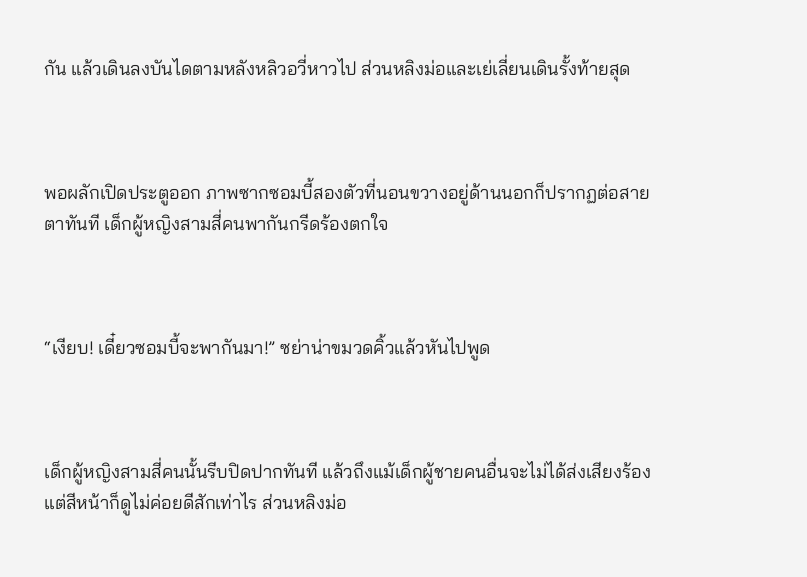กัน แล้วเดินลงบันไดตามหลังหลิวอวี่หาวไป ส่วนหลิงม่อและเย่เลี่ยนเดินรั้งท้ายสุด



พอผลักเปิดประตูออก ภาพซากซอมบี้สองตัวที่นอนขวางอยู่ด้านนอกก็ปรากฏต่อสายตาทันที เด็กผู้หญิงสามสี่คนพากันกรีดร้องตกใจ



“เงียบ! เดี๋ยวซอมบี้จะพากันมา!” ซย่าน่าขมวดคิ้วแล้วหันไปพูด



เด็กผู้หญิงสามสี่คนนั้นรีบปิดปากทันที แล้วถึงแม้เด็กผู้ชายคนอื่นจะไม่ได้ส่งเสียงร้อง แต่สีหน้าก็ดูไม่ค่อยดีสักเท่าไร ส่วนหลิงม่อ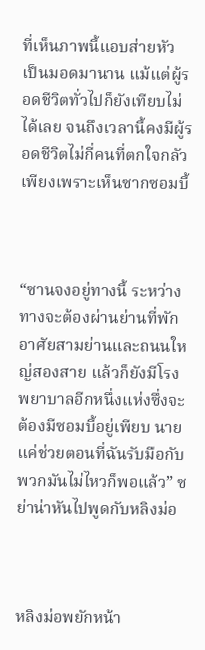ที่เห็นภาพนี้แอบส่ายหัว เป็นมอดมานาน แม้แต่ผู้รอดชีวิตทั่วไปก็ยังเทียบไม่ได้เลย จนถึงเวลานี้คงมีผู้รอดชีวิตไม่กี่คนที่ตกใจกลัวเพียงเพราะเห็นซากซอมบี้



“ซานจงอยู่ทางนี้ ระหว่างทางจะต้องผ่านย่านที่พักอาศัยสามย่านและถนนใหญ่สองสาย แล้วก็ยังมีโรงพยาบาลอีกหนึ่งแห่งซึ่งจะต้องมีซอมบี้อยู่เพียบ นายแค่ช่วยตอนที่ฉันรับมือกับพวกมันไม่ไหวก็พอแล้ว” ซย่าน่าหันไปพูดกับหลิงม่อ



หลิงม่อพยักหน้า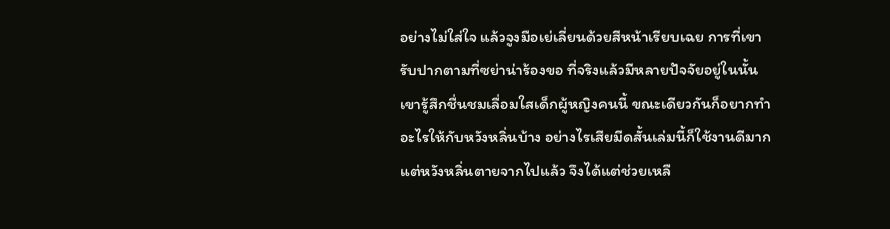อย่างไม่ใส่ใจ แล้วจูงมือเย่เลี่ยนด้วยสีหน้าเรียบเฉย การที่เขารับปากตามที่ซย่าน่าร้องขอ ที่จริงแล้วมีหลายปัจจัยอยู่ในนั้น เขารู้สึกชื่นชมเลื่อมใสเด็กผู้หญิงคนนี้ ขณะเดียวกันก็อยากทำอะไรให้กับหวังหลิ่นบ้าง อย่างไรเสียมีดสั้นเล่มนี้ก็ใช้งานดีมาก แต่หวังหลิ่นตายจากไปแล้ว จึงได้แต่ช่วยเหลื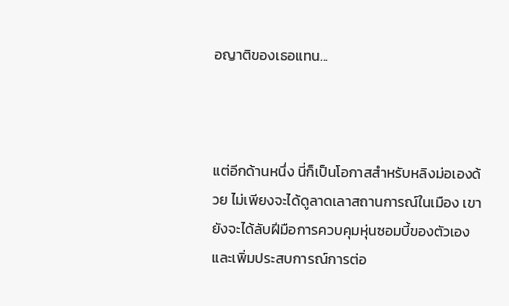อญาติของเธอแทน...



แต่อีกด้านหนึ่ง นี่ก็เป็นโอกาสสำหรับหลิงม่อเองด้วย ไม่เพียงจะได้ดูลาดเลาสถานการณ์ในเมือง เขายังจะได้ลับฝีมือการควบคุมหุ่นซอมบี้ของตัวเองและเพิ่มประสบการณ์การต่อ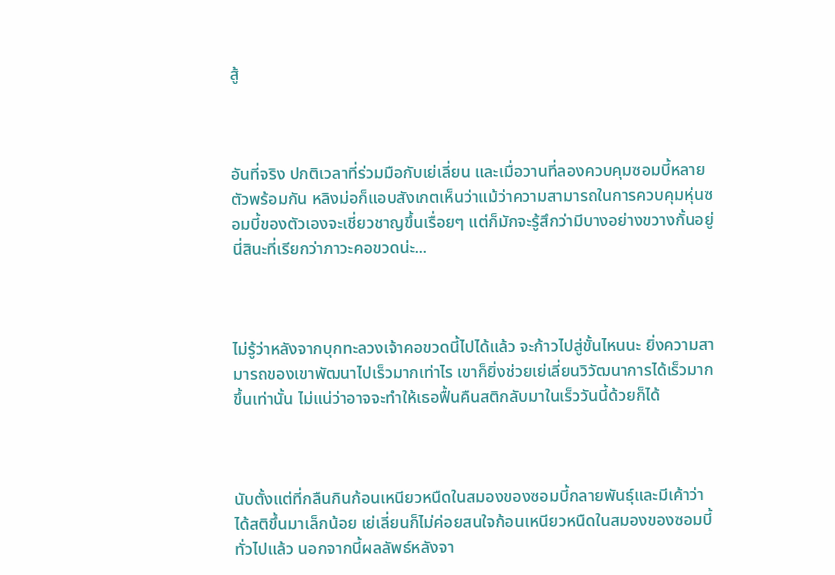สู้



อันที่จริง ปกติเวลาที่ร่วมมือกับเย่เลี่ยน และเมื่อวานที่ลองควบคุมซอมบี้หลายตัวพร้อมกัน หลิงม่อก็แอบสังเกตเห็นว่าแม้ว่าความสามารถในการควบคุมหุ่นซอมบี้ของตัวเองจะเชี่ยวชาญขึ้นเรื่อยๆ แต่ก็มักจะรู้สึกว่ามีบางอย่างขวางกั้นอยู่ นี่สินะที่เรียกว่าภาวะคอขวดน่ะ...



ไม่รู้ว่าหลังจากบุกทะลวงเจ้าคอขวดนี้ไปได้แล้ว จะก้าวไปสู่ขั้นไหนนะ ยิ่งความสามารถของเขาพัฒนาไปเร็วมากเท่าไร เขาก็ยิ่งช่วยเย่เลี่ยนวิวัฒนาการได้เร็วมากขึ้นเท่านั้น ไม่แน่ว่าอาจจะทำให้เธอฟื้นคืนสติกลับมาในเร็ววันนี้ด้วยก็ได้



นับตั้งแต่ที่กลืนกินก้อนเหนียวหนืดในสมองของซอมบี้กลายพันธุ์และมีเค้าว่าได้สติขึ้นมาเล็กน้อย เย่เลี่ยนก็ไม่ค่อยสนใจก้อนเหนียวหนืดในสมองของซอมบี้ทั่วไปแล้ว นอกจากนี้ผลลัพธ์หลังจา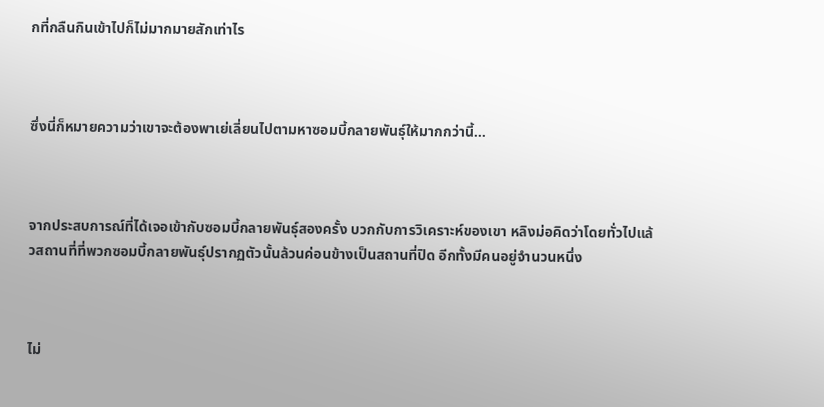กที่กลืนกินเข้าไปก็ไม่มากมายสักเท่าไร



ซึ่งนี่ก็หมายความว่าเขาจะต้องพาเย่เลี่ยนไปตามหาซอมบี้กลายพันธุ์ให้มากกว่านี้...



จากประสบการณ์ที่ได้เจอเข้ากับซอมบี้กลายพันธุ์สองครั้ง บวกกับการวิเคราะห์ของเขา หลิงม่อคิดว่าโดยทั่วไปแล้วสถานที่ที่พวกซอมบี้กลายพันธุ์ปรากฏตัวนั้นล้วนค่อนข้างเป็นสถานที่ปิด อีกทั้งมีคนอยู่จำนวนหนึ่ง



ไม่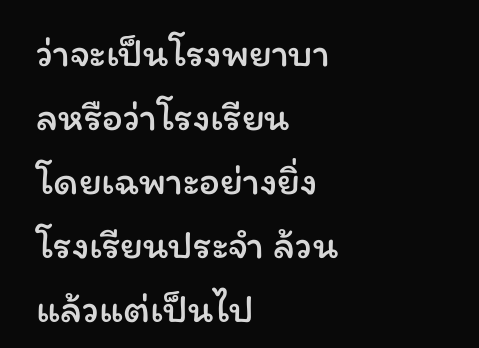ว่าจะเป็นโรงพยาบาลหรือว่าโรงเรียน โดยเฉพาะอย่างยิ่งโรงเรียนประจำ ล้วนแล้วแต่เป็นไป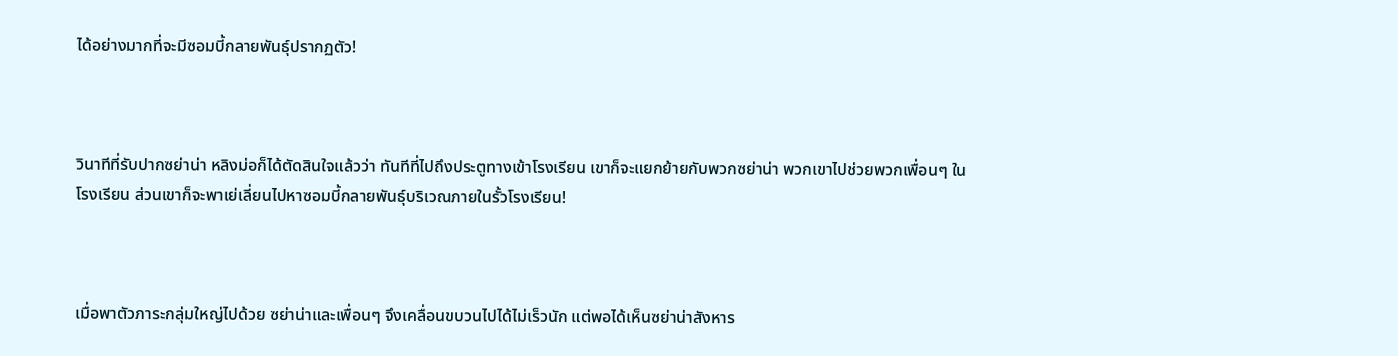ได้อย่างมากที่จะมีซอมบี้กลายพันธุ์ปรากฏตัว!



วินาทีที่รับปากซย่าน่า หลิงม่อก็ได้ตัดสินใจแล้วว่า ทันทีที่ไปถึงประตูทางเข้าโรงเรียน เขาก็จะแยกย้ายกับพวกซย่าน่า พวกเขาไปช่วยพวกเพื่อนๆ ในโรงเรียน ส่วนเขาก็จะพาเย่เลี่ยนไปหาซอมบี้กลายพันธุ์บริเวณภายในรั้วโรงเรียน!



เมื่อพาตัวภาระกลุ่มใหญ่ไปด้วย ซย่าน่าและเพื่อนๆ จึงเคลื่อนขบวนไปได้ไม่เร็วนัก แต่พอได้เห็นซย่าน่าสังหาร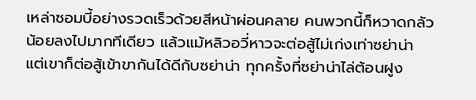เหล่าซอมบี้อย่างรวดเร็วด้วยสีหน้าผ่อนคลาย คนพวกนี้ก็หวาดกลัวน้อยลงไปมากทีเดียว แล้วแม้หลิวอวี่หาวจะต่อสู้ไม่เก่งเท่าซย่าน่า แต่เขาก็ต่อสู้เข้าขากันได้ดีกับซย่าน่า ทุกครั้งที่ซย่าน่าไล่ต้อนฝูง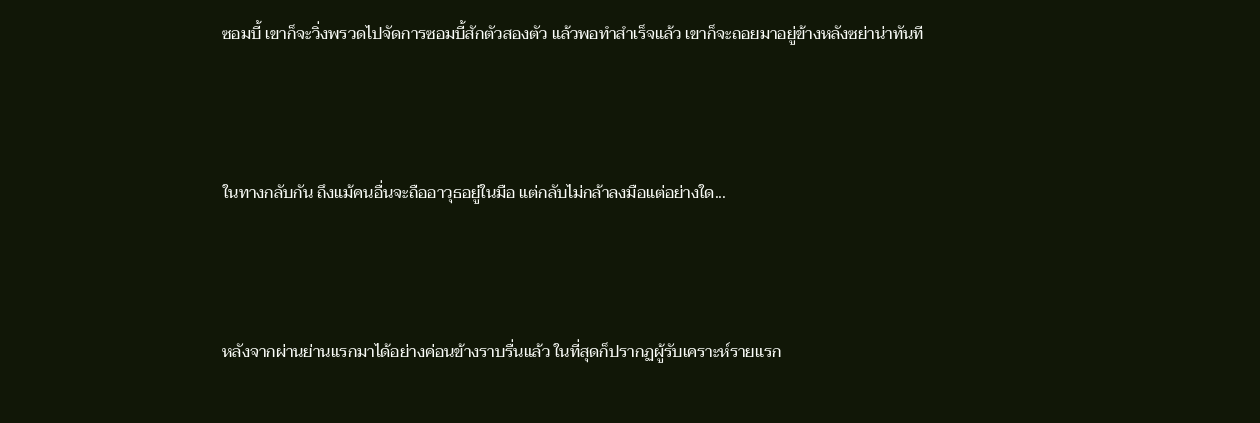ซอมบี้ เขาก็จะวิ่งพรวดไปจัดการซอมบี้สักตัวสองตัว แล้วพอทำสำเร็จแล้ว เขาก็จะถอยมาอยู่ข้างหลังซย่าน่าทันที



ในทางกลับกัน ถึงแม้คนอื่นจะถืออาวุธอยู่ในมือ แต่กลับไม่กล้าลงมือแต่อย่างใด...



หลังจากผ่านย่านแรกมาได้อย่างค่อนข้างราบรื่นแล้ว ในที่สุดก็ปรากฏผู้รับเคราะห์รายแรก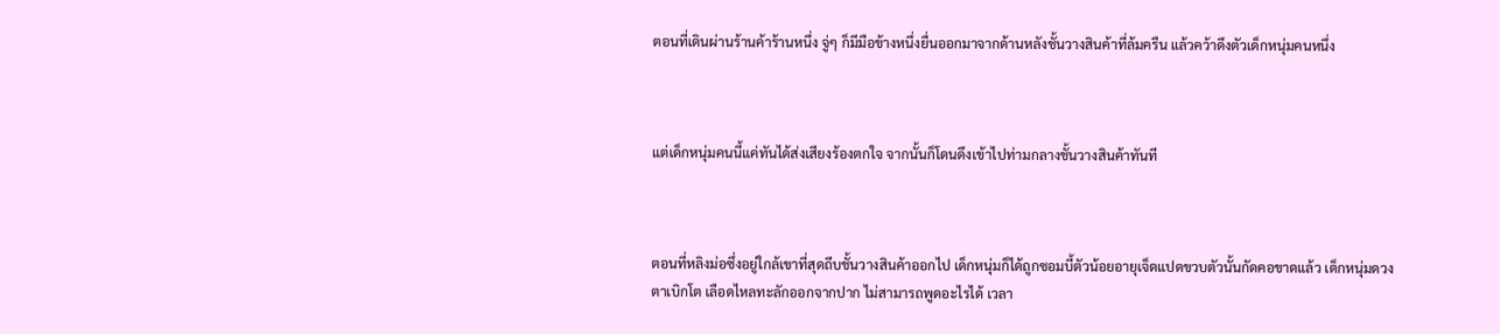ตอนที่เดินผ่านร้านค้าร้านหนึ่ง จู่ๆ ก็มีมือข้างหนึ่งยื่นออกมาจากด้านหลังชั้นวางสินค้าที่ล้มครืน แล้วคว้าดึงตัวเด็กหนุ่มคนหนึ่ง



แต่เด็กหนุ่มคนนี้แค่ทันได้ส่งเสียงร้องตกใจ จากนั้นก็โดนดึงเข้าไปท่ามกลางชั้นวางสินค้าทันที



ตอนที่หลิงม่อซึ่งอยู่ใกล้เขาที่สุดถีบชั้นวางสินค้าออกไป เด็กหนุ่มก็ได้ถูกซอมบี้ตัวน้อยอายุเจ็ดแปดขวบตัวนั้นกัดคอขาดแล้ว เด็กหนุ่มดวงตาเบิกโต เลือดไหลทะลักออกจากปาก ไม่สามารถพูดอะไรได้ เวลา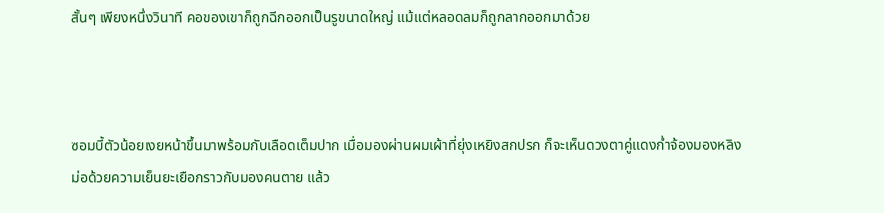สั้นๆ เพียงหนึ่งวินาที คอของเขาก็ถูกฉีกออกเป็นรูขนาดใหญ่ แม้แต่หลอดลมก็ถูกลากออกมาด้วย



ซอมบี้ตัวน้อยเงยหน้าขึ้นมาพร้อมกับเลือดเต็มปาก เมื่อมองผ่านผมเผ้าที่ยุ่งเหยิงสกปรก ก็จะเห็นดวงตาคู่แดงก่ำจ้องมองหลิงม่อด้วยความเย็นยะเยือกราวกับมองคนตาย แล้ว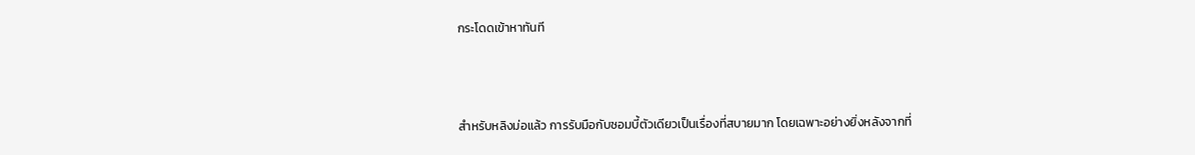กระโดดเข้าหาทันที



สำหรับหลิงม่อแล้ว การรับมือกับซอมบี้ตัวเดียวเป็นเรื่องที่สบายมาก โดยเฉพาะอย่างยิ่งหลังจากที่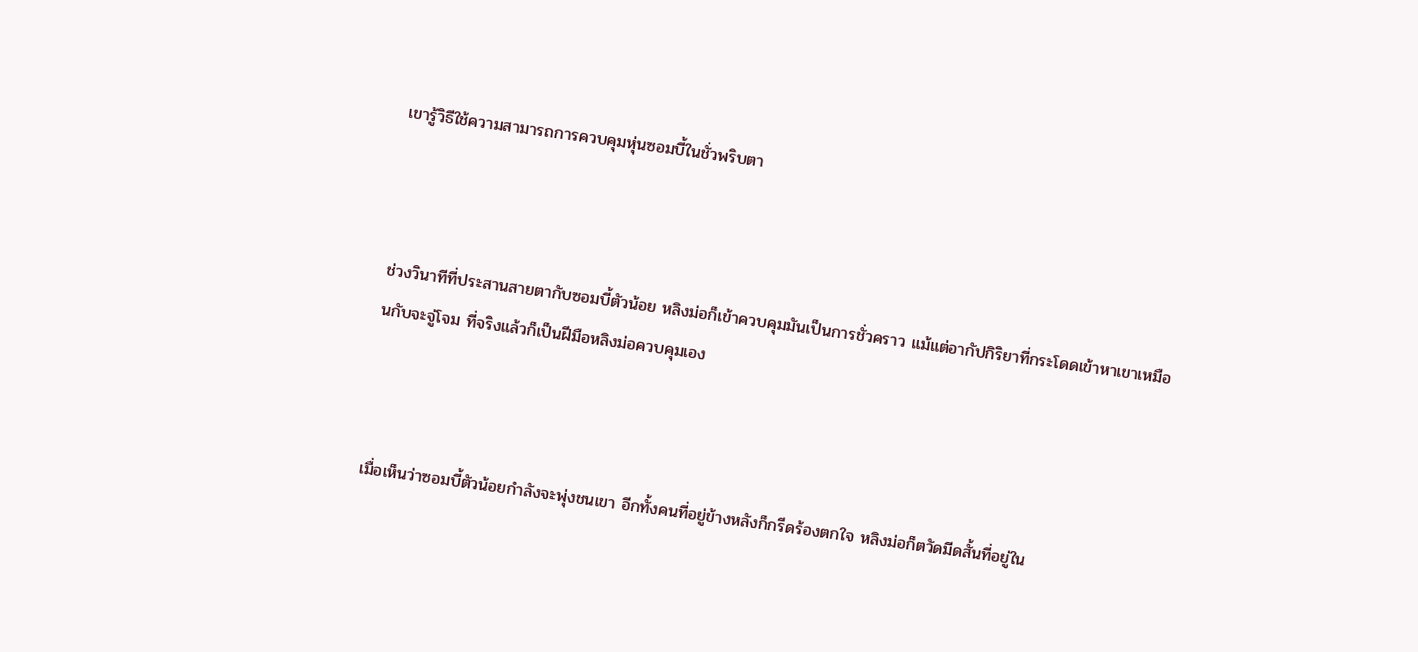เขารู้วิธีใช้ความสามารถการควบคุมหุ่นซอมบี้ในชั่วพริบตา



ช่วงวินาทีที่ประสานสายตากับซอมบี้ตัวน้อย หลิงม่อก็เข้าควบคุมมันเป็นการชั่วคราว แม้แต่อากัปกิริยาที่กระโดดเข้าหาเขาเหมือนกับจะจู่โจม ที่จริงแล้วก็เป็นฝีมือหลิงม่อควบคุมเอง



เมื่อเห็นว่าซอมบี้ตัวน้อยกำลังจะพุ่งชนเขา อีกทั้งคนที่อยู่ข้างหลังก็กรีดร้องตกใจ หลิงม่อก็ตวัดมีดสั้นที่อยู่ใน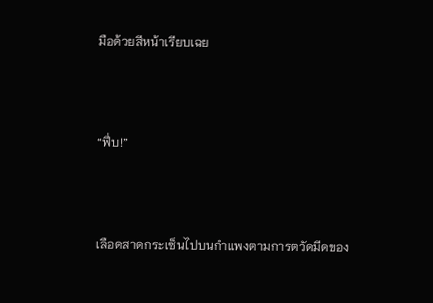มือด้วยสีหน้าเรียบเฉย



“ฟึ่บ!”



เลือดสาดกระเซ็นไปบนกำแพงตามการตวัดมีดของ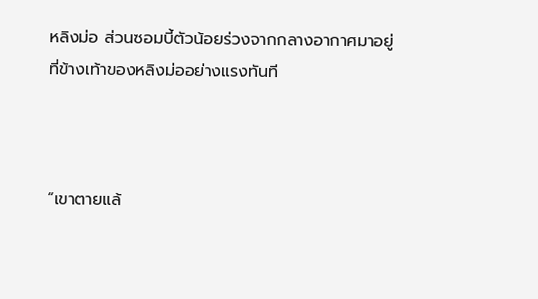หลิงม่อ ส่วนซอมบี้ตัวน้อยร่วงจากกลางอากาศมาอยู่ที่ข้างเท้าของหลิงม่ออย่างแรงทันที



“เขาตายแล้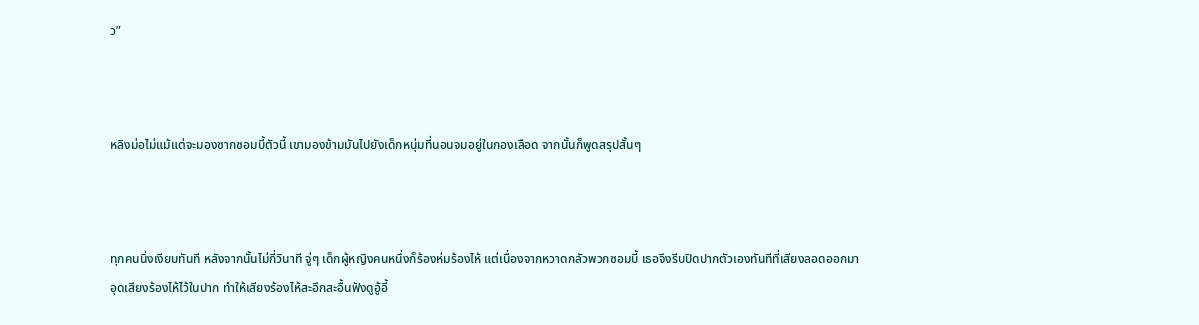ว”



หลิงม่อไม่แม้แต่จะมองซากซอมบี้ตัวนี้ เขามองข้ามมันไปยังเด็กหนุ่มที่นอนจมอยู่ในกองเลือด จากนั้นก็พูดสรุปสั้นๆ



ทุกคนนิ่งเงียบทันที หลังจากนั้นไม่กี่วินาที จู่ๆ เด็กผู้หญิงคนหนึ่งก็ร้องห่มร้องไห้ แต่เนื่องจากหวาดกลัวพวกซอมบี้ เธอจึงรีบปิดปากตัวเองทันทีที่เสียงลอดออกมา อุดเสียงร้องไห้ไว้ในปาก ทำให้เสียงร้องไห้สะอึกสะอื้นฟังดูอู้อี้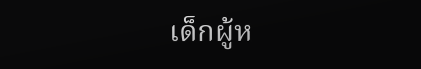เด็กผู้ห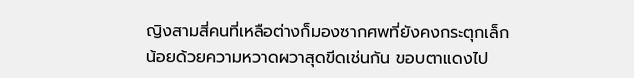ญิงสามสี่คนที่เหลือต่างก็มองซากศพที่ยังคงกระตุกเล็กน้อยด้วยความหวาดผวาสุดขีดเช่นกัน ขอบตาแดงไป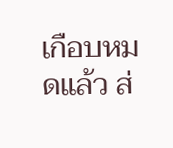เกือบหมดแล้ว ส่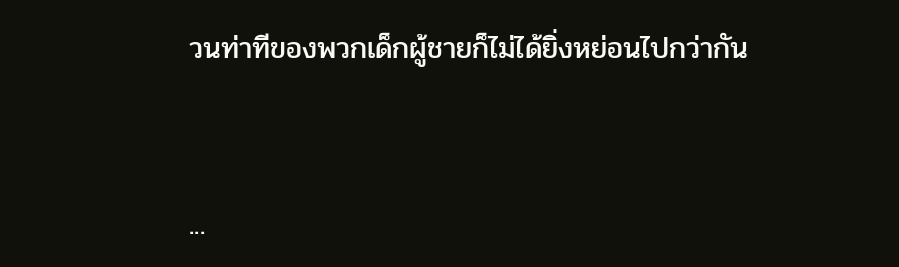วนท่าทีของพวกเด็กผู้ชายก็ไม่ได้ยิ่งหย่อนไปกว่ากัน



...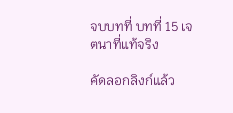จบบทที่ บทที่ 15 เจตนาที่แท้จริง

คัดลอกลิงก์แล้ว